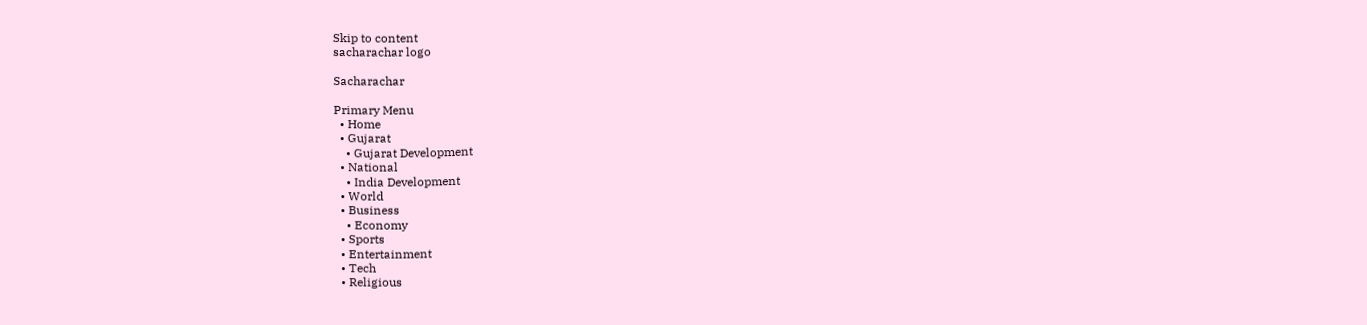Skip to content
sacharachar logo

Sacharachar

Primary Menu
  • Home
  • Gujarat
    • Gujarat Development
  • National
    • India Development
  • World
  • Business
    • Economy
  • Sports
  • Entertainment
  • Tech
  • Religious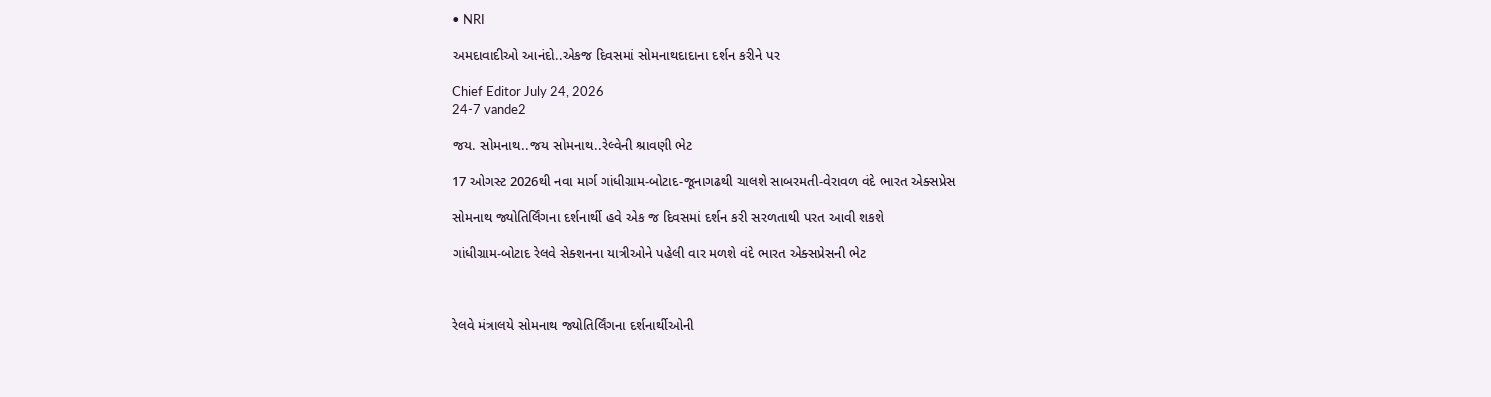• NRI

અમદાવાદીઓ આનંદો..એકજ દિવસમાં સોમનાથદાદાના દર્શન કરીને પર

Chief Editor July 24, 2026
24-7 vande2

જય. સોમનાથ..જય સોમનાથ..રેલ્વેની શ્રાવણી ભેટ

17 ઓગસ્ટ 2026થી નવા માર્ગ ગાંધીગ્રામ-બોટાદ-જૂનાગઢથી ચાલશે સાબરમતી-વેરાવળ વંદે ભારત એક્સપ્રેસ

સોમનાથ જ્યોતિર્લિંગના દર્શનાર્થી હવે એક જ દિવસમાં દર્શન કરી સરળતાથી પરત આવી શકશે

ગાંધીગ્રામ-બોટાદ રેલવે સેક્શનના યાત્રીઓને પહેલી વાર મળશે વંદે ભારત એક્સપ્રેસની ભેટ



રેલવે મંત્રાલયે સોમનાથ જ્યોતિર્લિંગના દર્શનાર્થીઓની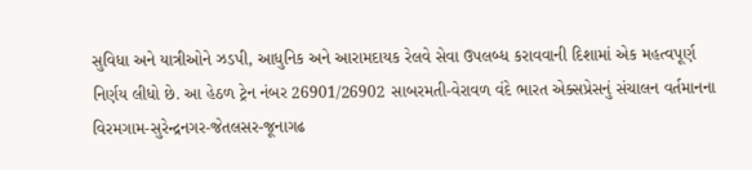સુવિધા અને યાત્રીઓને ઝડપી, આધુનિક અને આરામદાયક રેલવે સેવા ઉપલબ્ધ કરાવવાની દિશામાં એક મહત્વપૂર્ણ નિર્ણય લીધો છે. આ હેઠળ ટ્રેન નંબર 26901/26902 સાબરમતી-વેરાવળ વંદે ભારત એક્સપ્રેસનું સંચાલન વર્તમાનના વિરમગામ-સુરેન્દ્રનગર-જેતલસર-જૂનાગઢ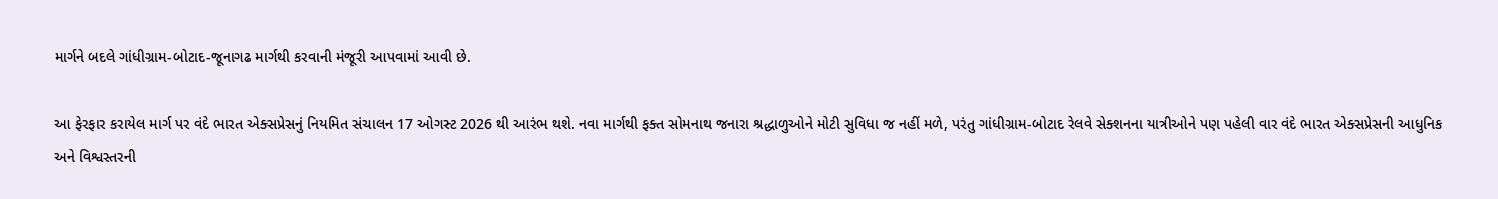માર્ગને બદલે ગાંધીગ્રામ-બોટાદ-જૂનાગઢ માર્ગથી કરવાની મંજૂરી આપવામાં આવી છે.

આ ફેરફાર કરાયેલ માર્ગ પર વંદે ભારત એક્સપ્રેસનું નિયમિત સંચાલન 17 ઓગસ્ટ 2026 થી આરંભ થશે. નવા માર્ગથી ફક્ત સોમનાથ જનારા શ્રદ્ધાળુઓને મોટી સુવિધા જ નહીં મળે, પરંતુ ગાંધીગ્રામ-બોટાદ રેલવે સેક્શનના યાત્રીઓને પણ પહેલી વાર વંદે ભારત એક્સપ્રેસની આધુનિક અને વિશ્વસ્તરની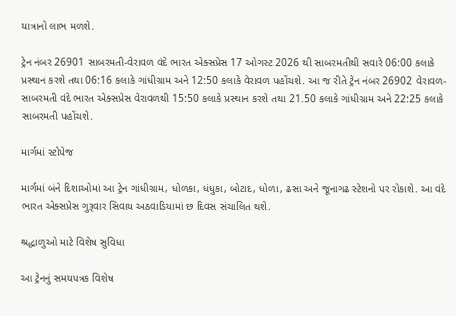યાત્રાનો લાભ મળશે.

ટ્રેન નંબર 26901 સાબરમતી-વેરાવળ વંદે ભારત એક્સપ્રેસ 17 ઓગસ્ટ 2026 થી સાબરમતીથી સવારે 06:00 કલાકે પ્રસ્થાન કરશે તથા 06:16 કલાકે ગાંધીગ્રામ અને 12:50 કલાકે વેરાવળ પહોંચશે. આ જ રીતે ટ્રેન નંબર 26902 વેરાવળ-સાબરમતી વંદે ભારત એક્સપ્રેસ વેરાવળથી 15:50 કલાકે પ્રસ્થાન કરશે તથા 21.50 કલાકે ગાંધીગ્રામ અને 22:25 કલાકે સાબરમતી પહોંચશે.

માર્ગમાં સ્ટોપેજ

માર્ગમાં બંને દિશાઓમાં આ ટ્રેન ગાંધીગ્રામ, ધોળકા, ધંધુકા, બોટાદ, ધોળા, ઢસા અને જૂનાગઢ સ્ટેશનો પર રોકાશે. આ વંદે ભારત એક્સપ્રેસ ગુરૂવાર સિવાય અઠવાડિયામાં છ દિવસ સંચાલિત થશે.

શ્રદ્ધાળુઓ માટે વિશેષ સુવિધા

આ ટ્રેનનું સમયપત્રક વિશેષ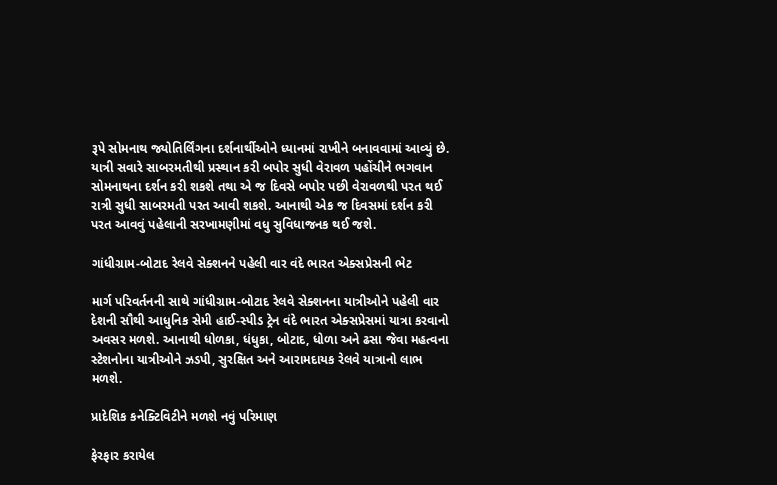રૂપે સોમનાથ જ્યોતિર્લિંગના દર્શનાર્થીઓને ધ્યાનમાં રાખીને બનાવવામાં આવ્યું છે. યાત્રી સવારે સાબરમતીથી પ્રસ્થાન કરી બપોર સુધી વેરાવળ પહોંચીને ભગવાન સોમનાથના દર્શન કરી શકશે તથા એ જ દિવસે બપોર પછી વેરાવળથી પરત થઈ રાત્રી સુધી સાબરમતી પરત આવી શકશે. આનાથી એક જ દિવસમાં દર્શન કરી પરત આવવું પહેલાની સરખામણીમાં વધુ સુવિધાજનક થઈ જશે.

ગાંધીગ્રામ-બોટાદ રેલવે સેક્શનને પહેલી વાર વંદે ભારત એક્સપ્રેસની ભેટ

માર્ગ પરિવર્તનની સાથે ગાંધીગ્રામ-બોટાદ રેલવે સેક્શનના યાત્રીઓને પહેલી વાર દેશની સૌથી આધુનિક સેમી હાઈ-સ્પીડ ટ્રેન વંદે ભારત એક્સપ્રેસમાં યાત્રા કરવાનો અવસર મળશે. આનાથી ધોળકા, ધંધુકા, બોટાદ, ધોળા અને ઢસા જેવા મહત્વના સ્ટેશનોના યાત્રીઓને ઝડપી, સુરક્ષિત અને આરામદાયક રેલવે યાત્રાનો લાભ મળશે.

પ્રાદેશિક કનેક્ટિવિટીને મળશે નવું પરિમાણ

ફેરફાર કરાયેલ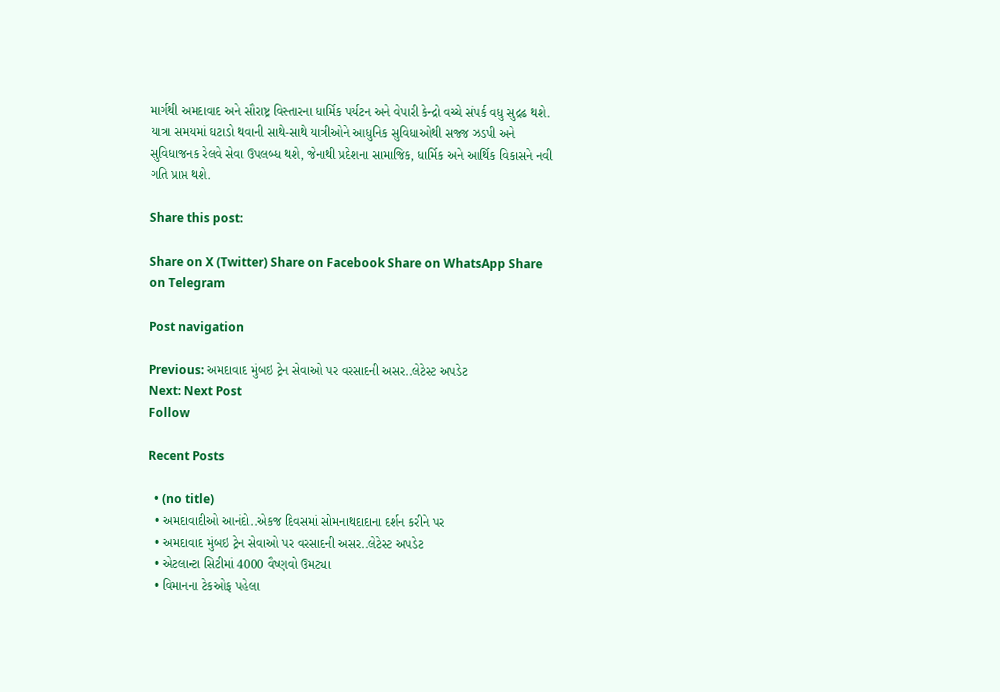માર્ગથી અમદાવાદ અને સૌરાષ્ટ્ર વિસ્તારના ધાર્મિક પર્યટન અને વેપારી કેન્દ્રો વચ્ચે સંપર્ક વધુ સુદ્રઢ થશે. યાત્રા સમયમાં ઘટાડો થવાની સાથે-સાથે યાત્રીઓને આધુનિક સુવિધાઓથી સજ્જ ઝડપી અને સુવિધાજનક રેલવે સેવા ઉપલબ્ધ થશે, જેનાથી પ્રદેશના સામાજિક, ધાર્મિક અને આર્થિક વિકાસને નવી ગતિ પ્રાપ્ત થશે.

Share this post:

Share on X (Twitter) Share on Facebook Share on WhatsApp Share on Telegram

Post navigation

Previous: અમદાવાદ મુંબઇ ટ્રેન સેવાઓ પર વરસાદની અસર..લેટેસ્ટ અપડેટ
Next: Next Post
Follow

Recent Posts

  • (no title)
  • અમદાવાદીઓ આનંદો..એકજ દિવસમાં સોમનાથદાદાના દર્શન કરીને પર
  • અમદાવાદ મુંબઇ ટ્રેન સેવાઓ પર વરસાદની અસર..લેટેસ્ટ અપડેટ
  • એટલાન્ટા સિટીમાં 4000 વૈષ્ણવો ઉમટ્યા
  • વિમાનના ટેકઓફ પહેલા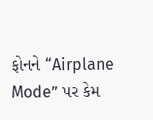ફોનને “Airplane Mode” પર કેમ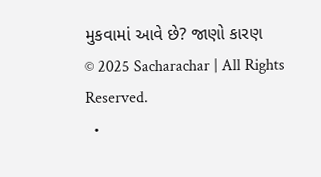મુકવામાં આવે છે? જાણો કારણ
© 2025 Sacharachar | All Rights Reserved.
  •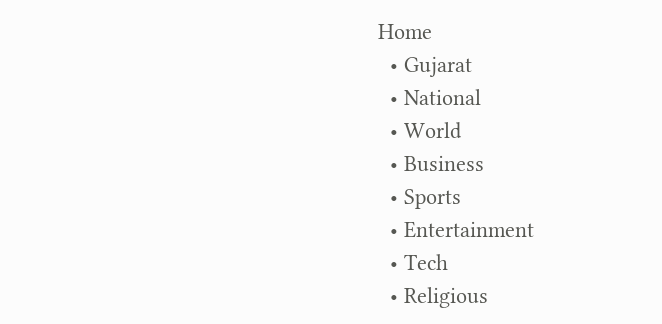Home
  • Gujarat
  • National
  • World
  • Business
  • Sports
  • Entertainment
  • Tech
  • Religious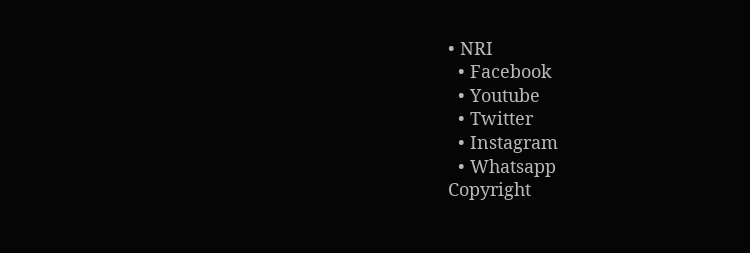• NRI
  • Facebook
  • Youtube
  • Twitter
  • Instagram
  • Whatsapp
Copyright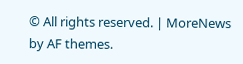© All rights reserved. | MoreNews by AF themes.